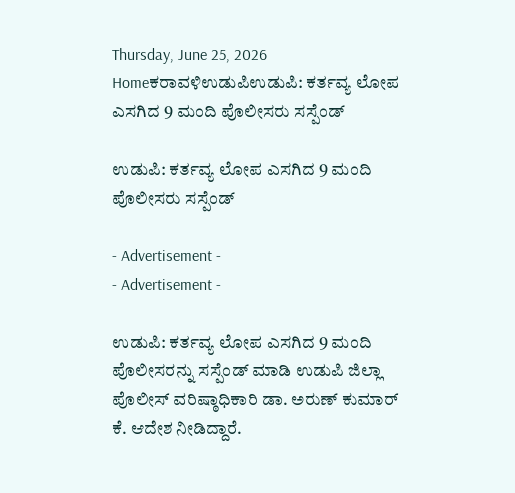Thursday, June 25, 2026
Homeಕರಾವಳಿಉಡುಪಿಉಡುಪಿ: ಕರ್ತವ್ಯ ಲೋಪ ಎಸಗಿದ 9 ಮಂದಿ ಪೊಲೀಸರು ಸಸ್ಪೆಂಡ್

ಉಡುಪಿ: ಕರ್ತವ್ಯ ಲೋಪ ಎಸಗಿದ 9 ಮಂದಿ ಪೊಲೀಸರು ಸಸ್ಪೆಂಡ್

- Advertisement -
- Advertisement -

ಉಡುಪಿ: ಕರ್ತವ್ಯ ಲೋಪ ಎಸಗಿದ 9 ಮಂದಿ ಪೊಲೀಸರನ್ನು ಸಸ್ಪೆಂಡ್ ಮಾಡಿ ಉಡುಪಿ ಜಿಲ್ಲಾ ಪೊಲೀಸ್ ವರಿಷ್ಠಾಧಿಕಾರಿ ಡಾ. ಅರುಣ್ ಕುಮಾರ್ ಕೆ. ಆದೇಶ ನೀಡಿದ್ದಾರೆ.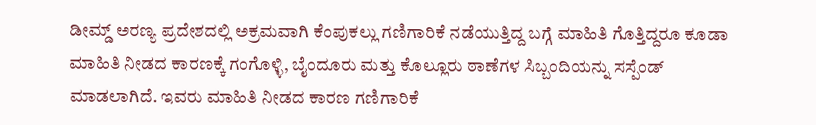ಡೀಮ್ಡ್ ಅರಣ್ಯ ಪ್ರದೇಶದಲ್ಲಿ ಅಕ್ರಮವಾಗಿ ಕೆಂಪುಕಲ್ಲು ಗಣಿಗಾರಿಕೆ ನಡೆಯುತ್ತಿದ್ದ ಬಗ್ಗೆ ಮಾಹಿತಿ ಗೊತ್ತಿದ್ದರೂ ಕೂಡಾ ಮಾಹಿತಿ ನೀಡದ ಕಾರಣಕ್ಕೆ ಗಂಗೊಳ್ಳಿ, ಬೈಂದೂರು ಮತ್ತು ಕೊಲ್ಲೂರು ಠಾಣೆಗಳ ಸಿಬ್ಬಂದಿಯನ್ನು ಸಸ್ಪೆಂಡ್ ಮಾಡಲಾಗಿದೆ. ಇವರು ಮಾಹಿತಿ ನೀಡದ ಕಾರಣ ಗಣಿಗಾರಿಕೆ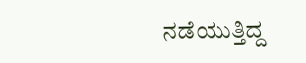ನಡೆಯುತ್ತಿದ್ದ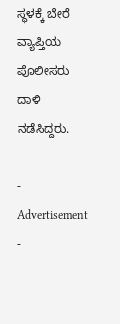ಸ್ಥಳಕ್ಕೆ ಬೇರೆ ವ್ಯಾಪ್ತಿಯ ಪೊಲೀಸರು ದಾಳಿ ನಡೆಸಿದ್ದರು.

- Advertisement -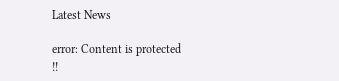Latest News

error: Content is protected !!